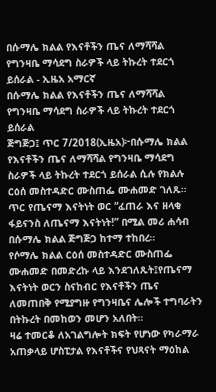በሱማሌ ክልል የእናቶችን ጤና ለማሻሻል የግንዛቤ ማሳደግ ስራዎች ላይ ትኩረት ተደርጎ ይሰራል - ኢዜአ አማርኛ
በሱማሌ ክልል የእናቶችን ጤና ለማሻሻል የግንዛቤ ማሳደግ ስራዎች ላይ ትኩረት ተደርጎ ይሰራል
ጅግጅጋ፤ ጥር 7/2018(ኢዜአ)፦በሱማሌ ክልል የእናቶችን ጤና ለማሻሻል የግንዛቤ ማሳደግ ስራዎች ላይ ትኩረት ተደርጎ ይሰራል ሲሉ የክልሉ ርዕሰ መስተዳድር ሙስጠፌ ሙሐመድ ገለጹ።
ጥር የጤናማ እናትነት ወር “ፈጠራ እና ዘላቂ ፋይናንስ ለጤናማ እናትነት!” በሚል መሪ ሐሳብ በሱማሌ ክልል ጅግጅጋ ከተማ ተከበረ።
የሶማሌ ክልል ርዕሰ መስተዳድር ሙስጠፌ ሙሐመድ በመድረኩ ላይ እንደገለጹት፤የጤናማ እናትነት ወርን ስናከብር የእናቶችን ጤና ለመጠበቅ የሚያግዙ የግንዛቤና ሌሎች ተግባራትን በትኩረት በመከወን መሆን አለበት።
ዛሬ ተመርቆ ለአገልግሎት ክፍት የሆነው የካራማራ አጠቃላይ ሆስፒታል የእናቶችና የህጻናት ማዕከል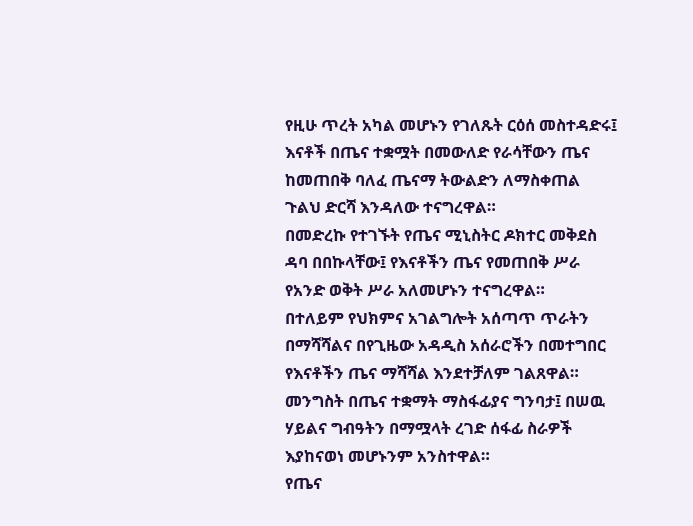የዚሁ ጥረት አካል መሆኑን የገለጹት ርዕሰ መስተዳድሩ፤ እናቶች በጤና ተቋሟት በመውለድ የራሳቸውን ጤና ከመጠበቅ ባለፈ ጤናማ ትውልድን ለማስቀጠል ጉልህ ድርሻ እንዳለው ተናግረዋል።
በመድረኩ የተገኙት የጤና ሚኒስትር ዶክተር መቅደስ ዳባ በበኩላቸው፤ የእናቶችን ጤና የመጠበቅ ሥራ የአንድ ወቅት ሥራ አለመሆኑን ተናግረዋል።
በተለይም የህክምና አገልግሎት አሰጣጥ ጥራትን በማሻሻልና በየጊዜው አዳዲስ አሰራሮችን በመተግበር የእናቶችን ጤና ማሻሻል እንደተቻለም ገልጸዋል።
መንግስት በጤና ተቋማት ማስፋፊያና ግንባታ፤ በሠዉ ሃይልና ግብዓትን በማሟላት ረገድ ሰፋፊ ስራዎች እያከናወነ መሆኑንም አንስተዋል።
የጤና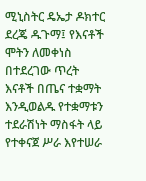ሚኒስትር ዴኤታ ዶክተር ደረጄ ዱጉማ፤ የእናቶች ሞትን ለመቀነስ በተደረገው ጥረት እናቶች በጤና ተቋማት እንዲወልዱ የተቋማቱን ተደራሽነት ማስፋት ላይ የተቀናጀ ሥራ እየተሠራ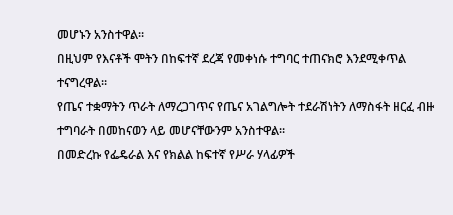መሆኑን አንስተዋል።
በዚህም የእናቶች ሞትን በከፍተኛ ደረጃ የመቀነሱ ተግባር ተጠናክሮ እንደሚቀጥል ተናግረዋል።
የጤና ተቋማትን ጥራት ለማረጋገጥና የጤና አገልግሎት ተደራሽነትን ለማስፋት ዘርፈ ብዙ ተግባራት በመከናወን ላይ መሆናቸውንም አንስተዋል።
በመድረኩ የፌዴራል እና የክልል ከፍተኛ የሥራ ሃላፊዎች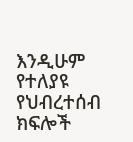እንዲሁም የተለያዩ የህብረተሰብ ክፍሎች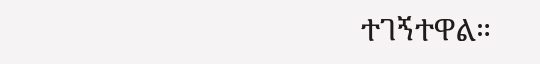ተገኝተዋል።